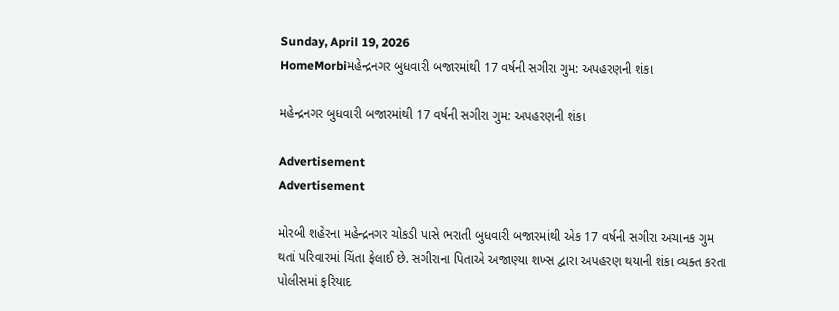Sunday, April 19, 2026
HomeMorbiમહેન્દ્રનગર બુધવારી બજારમાંથી 17 વર્ષની સગીરા ગુમ: અપહરણની શંકા

મહેન્દ્રનગર બુધવારી બજારમાંથી 17 વર્ષની સગીરા ગુમ: અપહરણની શંકા

Advertisement
Advertisement

મોરબી શહેરના મહેન્દ્રનગર ચોકડી પાસે ભરાતી બુધવારી બજારમાંથી એક 17 વર્ષની સગીરા અચાનક ગુમ થતાં પરિવારમાં ચિંતા ફેલાઈ છે. સગીરાના પિતાએ અજાણ્યા શખ્સ દ્વારા અપહરણ થયાની શંકા વ્યક્ત કરતા પોલીસમાં ફરિયાદ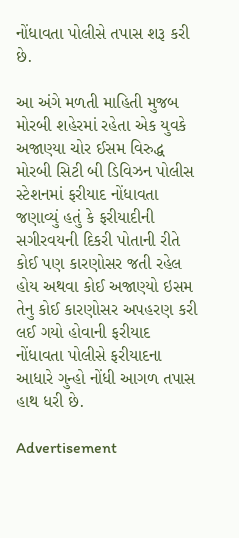નોંધાવતા પોલીસે તપાસ શરૂ કરી છે.

આ અંગે મળતી માહિતી મુજબ મોરબી શહેરમાં રહેતા એક યુવકે અજાણ્યા ચોર ઈસમ વિરુદ્ધ મોરબી સિટી બી ડિવિઝન પોલીસ સ્ટેશનમાં ફરીયાદ નોંધાવતા જણાવ્યું હતું કે ફરીયાદીની સગીરવયની દિકરી પોતાની રીતે કોઈ પણ કારણોસર જતી રહેલ હોય અથવા કોઈ અજાણ્યો ઇસમ તેનુ કોઈ કારણોસર અપહરણ કરી લઈ ગયો હોવાની ફરીયાદ નોંધાવતા પોલીસે ફરીયાદના આધારે ગુન્હો નોંધી આગળ તપાસ હાથ ધરી છે.

Advertisement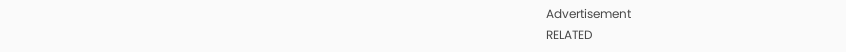Advertisement
RELATED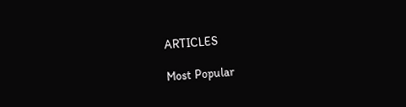ARTICLES

Most Popular